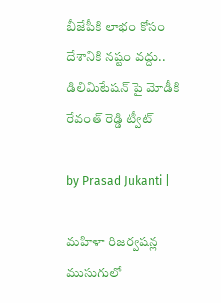బీజేపీకి లాభం కోసం దేశానికి నష్టం వద్దు.. డిలిమిటేషన్ పై మోడీకి రేవంత్ రెడ్డి ట్వీట్

by Prasad Jukanti |

మహిళా రిజర్వషన్ల ముసుగులో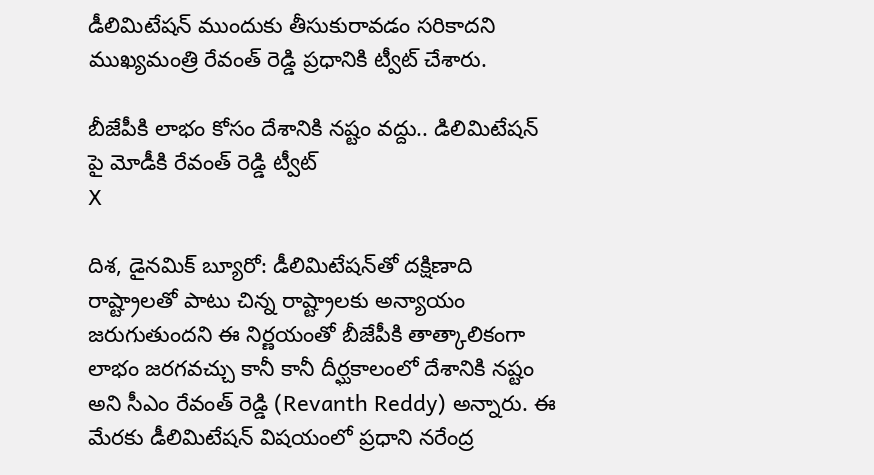డీలిమిటేషన్ ముందుకు తీసుకురావడం సరికాదని ముఖ్యమంత్రి రేవంత్ రెడ్డి ప్రధానికి ట్వీట్ చేశారు.

బీజేపీకి లాభం కోసం దేశానికి నష్టం వద్దు.. డిలిమిటేషన్ పై మోడీకి రేవంత్ రెడ్డి ట్వీట్
X

దిశ, డైనమిక్ బ్యూరో: డీలిమిటేషన్‍తో దక్షిణాది రాష్ట్రాలతో పాటు చిన్న రాష్ట్రాలకు అన్యాయం జరుగుతుందని ఈ నిర్ణయంతో బీజేపీకి తాత్కాలికంగా లాభం జరగవచ్చు కానీ కానీ దీర్ఘకాలంలో దేశానికి నష్టం అని సీఎం రేవంత్ రెడ్డి (Revanth Reddy) అన్నారు. ఈ మేరకు డీలిమిటేషన్ విషయంలో ప్రధాని నరేంద్ర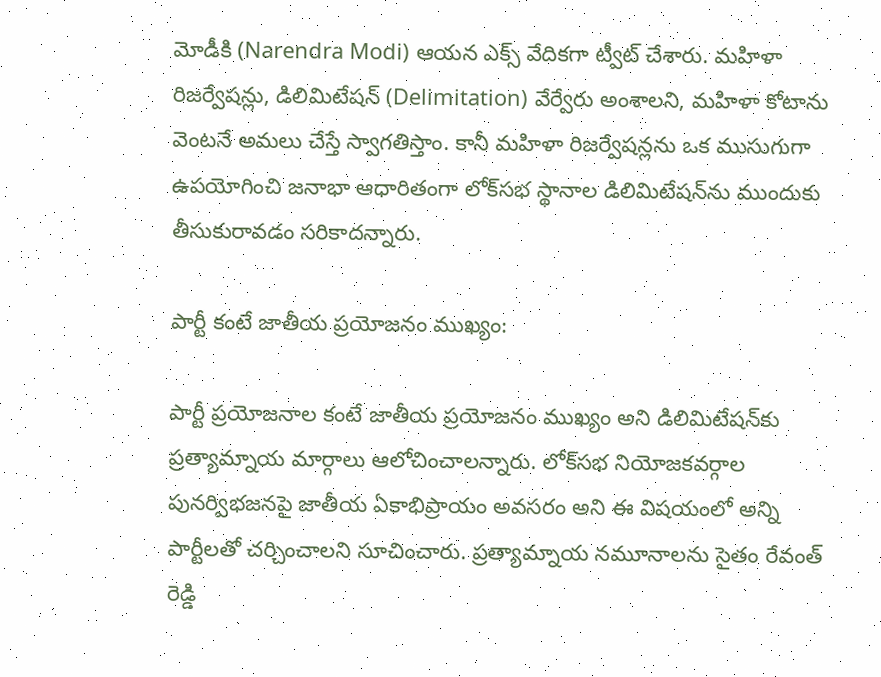మోడీకి (Narendra Modi) ఆయన ఎక్స్ వేదికగా ట్వీట్ చేశారు. మహిళా రిజర్వేషన్లు, డిలిమిటేషన్ (Delimitation) వేర్వేరు అంశాలని, మహిళా కోటాను వెంటనే అమలు చేస్తే స్వాగతిస్తాం. కానీ మహిళా రిజర్వేషన్లను ఒక ముసుగుగా ఉపయోగించి జనాభా ఆధారితంగా లోక్‌సభ స్థానాల డిలిమిటేషన్‌ను ముందుకు తీసుకురావడం సరికాదన్నారు.

పార్టీ కంటే జాతీయ ప్రయోజనం ముఖ్యం:

పార్టీ ప్రయోజనాల కంటే జాతీయ ప్రయోజనం ముఖ్యం అని డిలిమిటేషన్‍కు ప్రత్యామ్నాయ మార్గాలు ఆలోచించాలన్నారు. లోక్‍సభ నియోజకవర్గాల పునర్విభజనపై జాతీయ ఏకాభిప్రాయం అవసరం అని ఈ విషయంలో అన్ని పార్టీలతో చర్చించాలని సూచించారు. ప్రత్యామ్నాయ నమూనాలను సైతం రేవంత్ రెడ్డి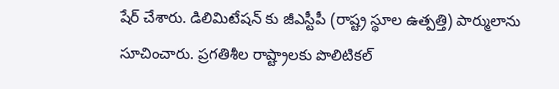షేర్ చేశారు. డిలిమిటేషన్ కు జీఎస్టీపీ (రాష్ట్ర స్థూల ఉత్పత్తి) పార్ములాను సూచించారు. ప్రగతిశీల రాష్ట్రాలకు పొలిటికల్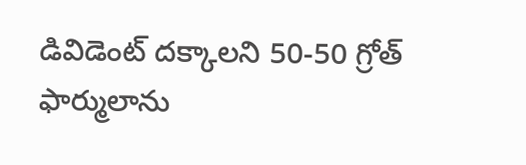డివిడెంట్ దక్కాలని 50-50 గ్రోత్ ఫార్ములాను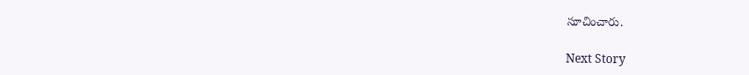సూచించారు.

Next Story